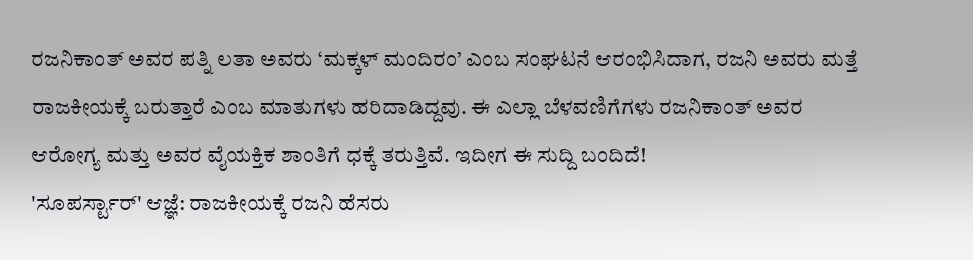ರಜನಿಕಾಂತ್ ಅವರ ಪತ್ನಿ ಲತಾ ಅವರು ‘ಮಕ್ಕಳ್ ಮಂದಿರಂ’ ಎಂಬ ಸಂಘಟನೆ ಆರಂಭಿಸಿದಾಗ, ರಜನಿ ಅವರು ಮತ್ತೆ ರಾಜಕೀಯಕ್ಕೆ ಬರುತ್ತಾರೆ ಎಂಬ ಮಾತುಗಳು ಹರಿದಾಡಿದ್ದವು. ಈ ಎಲ್ಲಾ ಬೆಳವಣಿಗೆಗಳು ರಜನಿಕಾಂತ್ ಅವರ ಆರೋಗ್ಯ ಮತ್ತು ಅವರ ವೈಯಕ್ತಿಕ ಶಾಂತಿಗೆ ಧಕ್ಕೆ ತರುತ್ತಿವೆ. ಇದೀಗ ಈ ಸುದ್ದಿ ಬಂದಿದೆ!
'ಸೂಪರ್ಸ್ಟಾರ್' ಆಜ್ಞೆ: ರಾಜಕೀಯಕ್ಕೆ ರಜನಿ ಹೆಸರು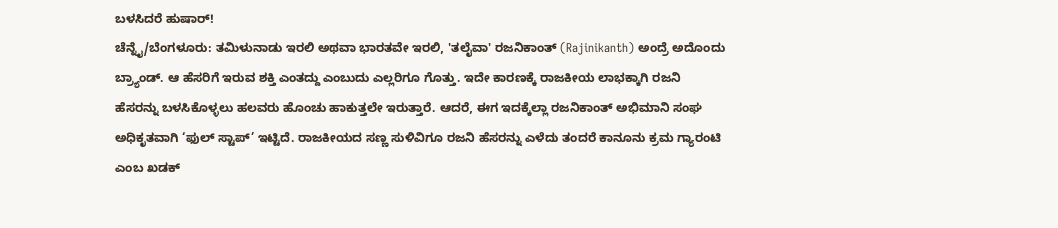ಬಳಸಿದರೆ ಹುಷಾರ್!
ಚೆನ್ನೈ/ಬೆಂಗಳೂರು: ತಮಿಳುನಾಡು ಇರಲಿ ಅಥವಾ ಭಾರತವೇ ಇರಲಿ, 'ತಲೈವಾ' ರಜನಿಕಾಂತ್ (Rajinikanth) ಅಂದ್ರೆ ಅದೊಂದು ಬ್ರ್ಯಾಂಡ್. ಆ ಹೆಸರಿಗೆ ಇರುವ ಶಕ್ತಿ ಎಂತದ್ದು ಎಂಬುದು ಎಲ್ಲರಿಗೂ ಗೊತ್ತು. ಇದೇ ಕಾರಣಕ್ಕೆ ರಾಜಕೀಯ ಲಾಭಕ್ಕಾಗಿ ರಜನಿ ಹೆಸರನ್ನು ಬಳಸಿಕೊಳ್ಳಲು ಹಲವರು ಹೊಂಚು ಹಾಕುತ್ತಲೇ ಇರುತ್ತಾರೆ. ಆದರೆ, ಈಗ ಇದಕ್ಕೆಲ್ಲಾ ರಜನಿಕಾಂತ್ ಅಭಿಮಾನಿ ಸಂಘ ಅಧಿಕೃತವಾಗಿ ‘ಫುಲ್ ಸ್ಟಾಪ್’ ಇಟ್ಟಿದೆ. ರಾಜಕೀಯದ ಸಣ್ಣ ಸುಳಿವಿಗೂ ರಜನಿ ಹೆಸರನ್ನು ಎಳೆದು ತಂದರೆ ಕಾನೂನು ಕ್ರಮ ಗ್ಯಾರಂಟಿ ಎಂಬ ಖಡಕ್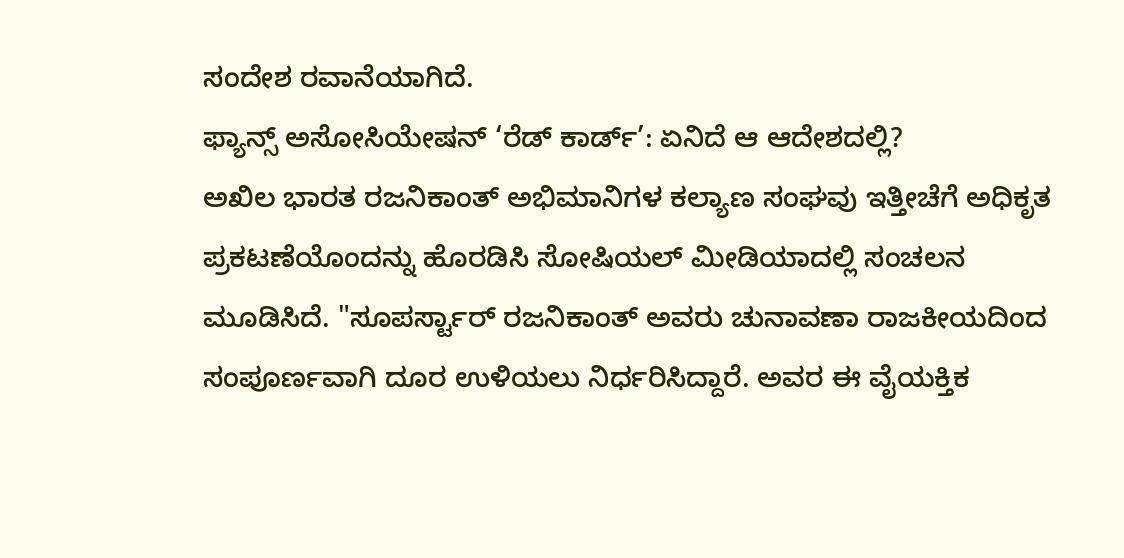ಸಂದೇಶ ರವಾನೆಯಾಗಿದೆ.
ಫ್ಯಾನ್ಸ್ ಅಸೋಸಿಯೇಷನ್ ‘ರೆಡ್ ಕಾರ್ಡ್’: ಏನಿದೆ ಆ ಆದೇಶದಲ್ಲಿ?
ಅಖಿಲ ಭಾರತ ರಜನಿಕಾಂತ್ ಅಭಿಮಾನಿಗಳ ಕಲ್ಯಾಣ ಸಂಘವು ಇತ್ತೀಚೆಗೆ ಅಧಿಕೃತ ಪ್ರಕಟಣೆಯೊಂದನ್ನು ಹೊರಡಿಸಿ ಸೋಷಿಯಲ್ ಮೀಡಿಯಾದಲ್ಲಿ ಸಂಚಲನ ಮೂಡಿಸಿದೆ. "ಸೂಪರ್ಸ್ಟಾರ್ ರಜನಿಕಾಂತ್ ಅವರು ಚುನಾವಣಾ ರಾಜಕೀಯದಿಂದ ಸಂಪೂರ್ಣವಾಗಿ ದೂರ ಉಳಿಯಲು ನಿರ್ಧರಿಸಿದ್ದಾರೆ. ಅವರ ಈ ವೈಯಕ್ತಿಕ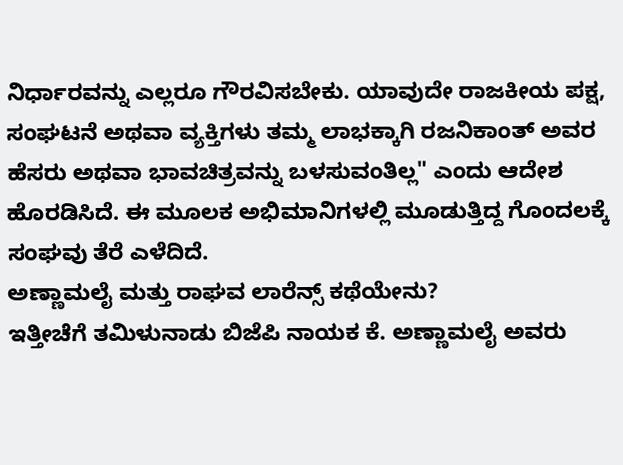ನಿರ್ಧಾರವನ್ನು ಎಲ್ಲರೂ ಗೌರವಿಸಬೇಕು. ಯಾವುದೇ ರಾಜಕೀಯ ಪಕ್ಷ, ಸಂಘಟನೆ ಅಥವಾ ವ್ಯಕ್ತಿಗಳು ತಮ್ಮ ಲಾಭಕ್ಕಾಗಿ ರಜನಿಕಾಂತ್ ಅವರ ಹೆಸರು ಅಥವಾ ಭಾವಚಿತ್ರವನ್ನು ಬಳಸುವಂತಿಲ್ಲ" ಎಂದು ಆದೇಶ ಹೊರಡಿಸಿದೆ. ಈ ಮೂಲಕ ಅಭಿಮಾನಿಗಳಲ್ಲಿ ಮೂಡುತ್ತಿದ್ದ ಗೊಂದಲಕ್ಕೆ ಸಂಘವು ತೆರೆ ಎಳೆದಿದೆ.
ಅಣ್ಣಾಮಲೈ ಮತ್ತು ರಾಘವ ಲಾರೆನ್ಸ್ ಕಥೆಯೇನು?
ಇತ್ತೀಚೆಗೆ ತಮಿಳುನಾಡು ಬಿಜೆಪಿ ನಾಯಕ ಕೆ. ಅಣ್ಣಾಮಲೈ ಅವರು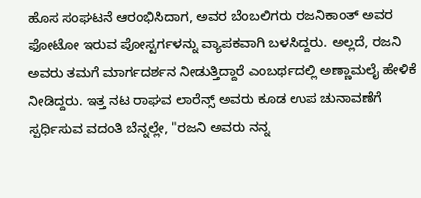ಹೊಸ ಸಂಘಟನೆ ಆರಂಭಿಸಿದಾಗ, ಅವರ ಬೆಂಬಲಿಗರು ರಜನಿಕಾಂತ್ ಅವರ ಫೋಟೋ ಇರುವ ಪೋಸ್ಟರ್ಗಳನ್ನು ವ್ಯಾಪಕವಾಗಿ ಬಳಸಿದ್ದರು. ಅಲ್ಲದೆ, ರಜನಿ ಅವರು ತಮಗೆ ಮಾರ್ಗದರ್ಶನ ನೀಡುತ್ತಿದ್ದಾರೆ ಎಂಬರ್ಥದಲ್ಲಿ ಅಣ್ಣಾಮಲೈ ಹೇಳಿಕೆ ನೀಡಿದ್ದರು. ಇತ್ತ ನಟ ರಾಘವ ಲಾರೆನ್ಸ್ ಅವರು ಕೂಡ ಉಪ ಚುನಾವಣೆಗೆ ಸ್ಪರ್ಧಿಸುವ ವದಂತಿ ಬೆನ್ನಲ್ಲೇ, "ರಜನಿ ಅವರು ನನ್ನ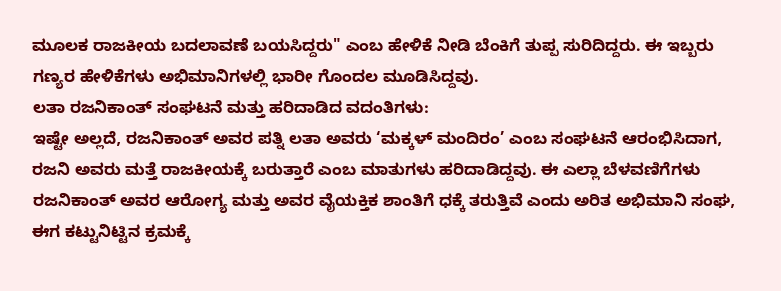ಮೂಲಕ ರಾಜಕೀಯ ಬದಲಾವಣೆ ಬಯಸಿದ್ದರು" ಎಂಬ ಹೇಳಿಕೆ ನೀಡಿ ಬೆಂಕಿಗೆ ತುಪ್ಪ ಸುರಿದಿದ್ದರು. ಈ ಇಬ್ಬರು ಗಣ್ಯರ ಹೇಳಿಕೆಗಳು ಅಭಿಮಾನಿಗಳಲ್ಲಿ ಭಾರೀ ಗೊಂದಲ ಮೂಡಿಸಿದ್ದವು.
ಲತಾ ರಜನಿಕಾಂತ್ ಸಂಘಟನೆ ಮತ್ತು ಹರಿದಾಡಿದ ವದಂತಿಗಳು:
ಇಷ್ಟೇ ಅಲ್ಲದೆ, ರಜನಿಕಾಂತ್ ಅವರ ಪತ್ನಿ ಲತಾ ಅವರು ‘ಮಕ್ಕಳ್ ಮಂದಿರಂ’ ಎಂಬ ಸಂಘಟನೆ ಆರಂಭಿಸಿದಾಗ, ರಜನಿ ಅವರು ಮತ್ತೆ ರಾಜಕೀಯಕ್ಕೆ ಬರುತ್ತಾರೆ ಎಂಬ ಮಾತುಗಳು ಹರಿದಾಡಿದ್ದವು. ಈ ಎಲ್ಲಾ ಬೆಳವಣಿಗೆಗಳು ರಜನಿಕಾಂತ್ ಅವರ ಆರೋಗ್ಯ ಮತ್ತು ಅವರ ವೈಯಕ್ತಿಕ ಶಾಂತಿಗೆ ಧಕ್ಕೆ ತರುತ್ತಿವೆ ಎಂದು ಅರಿತ ಅಭಿಮಾನಿ ಸಂಘ, ಈಗ ಕಟ್ಟುನಿಟ್ಟಿನ ಕ್ರಮಕ್ಕೆ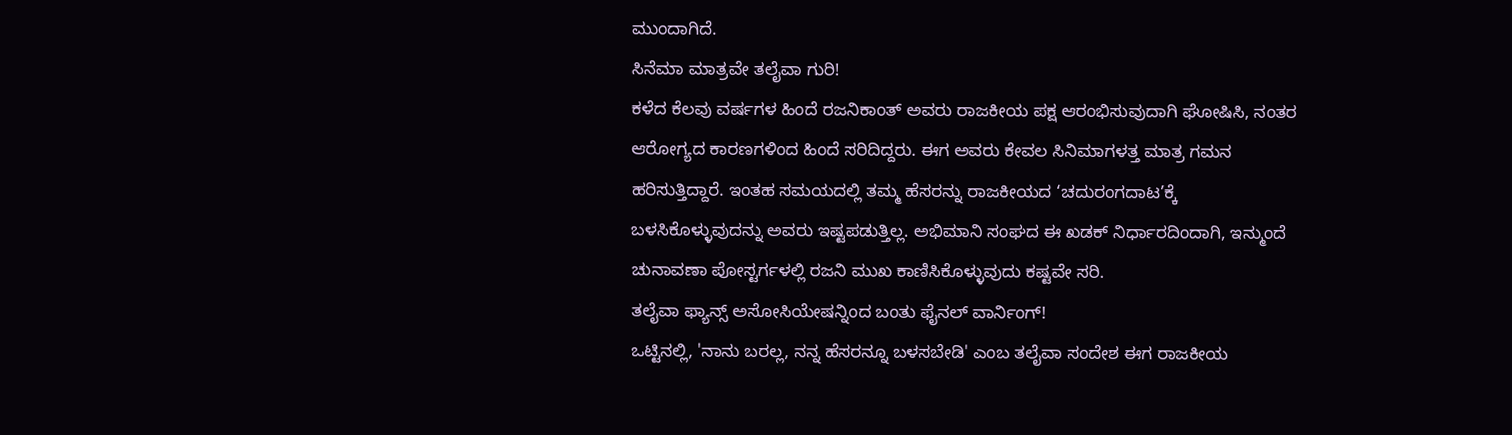ಮುಂದಾಗಿದೆ.
ಸಿನೆಮಾ ಮಾತ್ರವೇ ತಲೈವಾ ಗುರಿ!
ಕಳೆದ ಕೆಲವು ವರ್ಷಗಳ ಹಿಂದೆ ರಜನಿಕಾಂತ್ ಅವರು ರಾಜಕೀಯ ಪಕ್ಷ ಆರಂಭಿಸುವುದಾಗಿ ಘೋಷಿಸಿ, ನಂತರ ಆರೋಗ್ಯದ ಕಾರಣಗಳಿಂದ ಹಿಂದೆ ಸರಿದಿದ್ದರು. ಈಗ ಅವರು ಕೇವಲ ಸಿನಿಮಾಗಳತ್ತ ಮಾತ್ರ ಗಮನ ಹರಿಸುತ್ತಿದ್ದಾರೆ. ಇಂತಹ ಸಮಯದಲ್ಲಿ ತಮ್ಮ ಹೆಸರನ್ನು ರಾಜಕೀಯದ ‘ಚದುರಂಗದಾಟ’ಕ್ಕೆ ಬಳಸಿಕೊಳ್ಳುವುದನ್ನು ಅವರು ಇಷ್ಟಪಡುತ್ತಿಲ್ಲ. ಅಭಿಮಾನಿ ಸಂಘದ ಈ ಖಡಕ್ ನಿರ್ಧಾರದಿಂದಾಗಿ, ಇನ್ಮುಂದೆ ಚುನಾವಣಾ ಪೋಸ್ಟರ್ಗಳಲ್ಲಿ ರಜನಿ ಮುಖ ಕಾಣಿಸಿಕೊಳ್ಳುವುದು ಕಷ್ಟವೇ ಸರಿ.
ತಲೈವಾ ಫ್ಯಾನ್ಸ್ ಅಸೋಸಿಯೇಷನ್ನಿಂದ ಬಂತು ಫೈನಲ್ ವಾರ್ನಿಂಗ್!
ಒಟ್ಟಿನಲ್ಲಿ, 'ನಾನು ಬರಲ್ಲ, ನನ್ನ ಹೆಸರನ್ನೂ ಬಳಸಬೇಡಿ' ಎಂಬ ತಲೈವಾ ಸಂದೇಶ ಈಗ ರಾಜಕೀಯ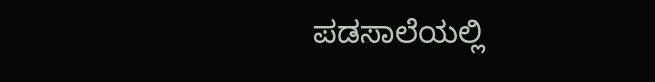ಪಡಸಾಲೆಯಲ್ಲಿ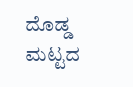ದೊಡ್ಡ ಮಟ್ಟದ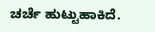ಚರ್ಚೆ ಹುಟ್ಟುಹಾಕಿದೆ.